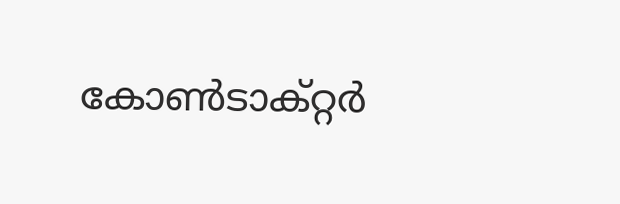കോൺടാക്റ്റർ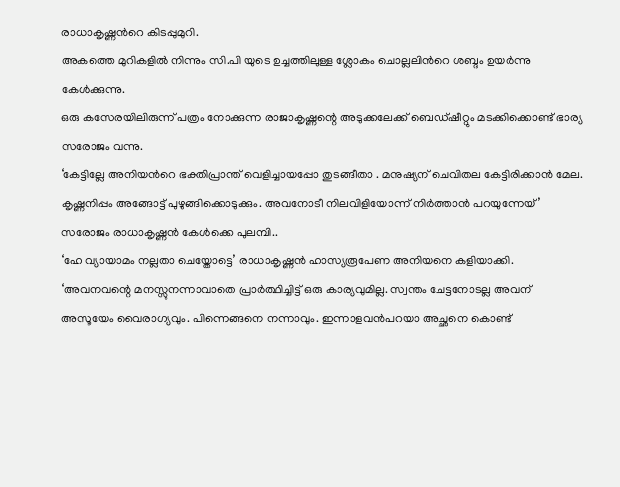രാധാകൃഷ്ണൻറെ കിടപ്പുമുറി.
അകത്തെ മുറികളിൽ നിന്നും സി.പി യുടെ ഉച്ചത്തിലുള്ള ശ്ലോകം ചൊല്ലലിൻറെ ശബ്ദം ഉയർന്നു കേൾക്കുന്നു.
ഒരു കസേരയിലിരുന്ന് പത്രം നോക്കുന്ന രാജാകൃഷ്ണന്റെ അടുക്കലേക്ക് ബെഡ്ഷീറ്റും മടക്കിക്കൊണ്ട് ഭാര്യ സരോജം വന്നു.
‘കേട്ടില്ലേ അനിയൻറെ ഭക്തിപ്രാന്ത് വെളിച്ചായപ്പോ തുടങ്ങീതാ . മനുഷ്യന് ചെവിതല കേട്ടിരിക്കാൻ മേല. കൃഷ്ണനിപ്പം അങ്ങോട്ട് പുഴുങ്ങിക്കൊടുക്കും. അവനോടീ നിലവിളിയോന്ന് നിർത്താൻ പറയുന്നേയ്’ സരോജം രാധാകൃഷ്ണൻ കേൾക്കെ പുലമ്പി..
‘ഹേ വ്യായാമം നല്ലതാ ചെയ്തോട്ടെ’ രാധാകൃഷ്ണൻ ഹാസ്യരൂപേണ അനിയനെ കളിയാക്കി.
‘അവനവന്റെ മനസ്സുനന്നാവാതെ പ്രാർത്ഥിച്ചിട്ട് ഒരു കാര്യവുമില്ല. സ്വന്തം ചേട്ടനോടല്ല അവന് അസൂയേം വൈരാഗ്യവും. പിന്നെങ്ങനെ നന്നാവും. ഇന്നാളവൻപറയാ അച്ഛനെ കൊണ്ട്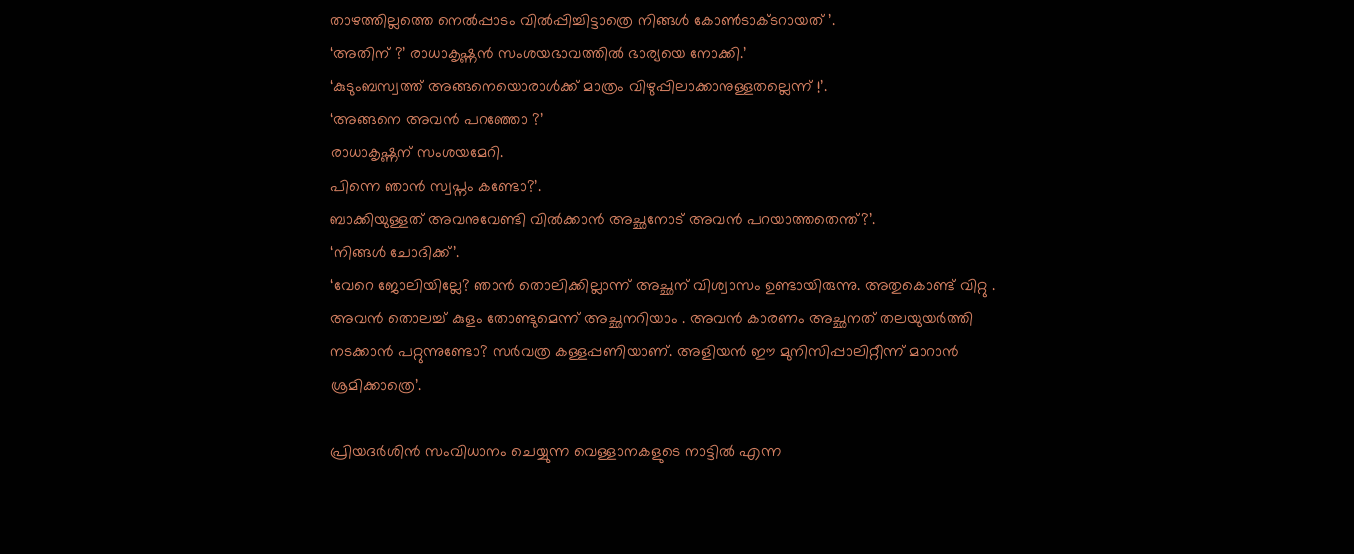താഴത്തില്ലത്തെ നെൽപ്പാടം വിൽപ്പിച്ചിട്ടാത്രെ നിങ്ങൾ കോൺടാക്ടറായത് ’.
‘അതിന് ?’ രാധാകൃഷ്ണൻ സംശയഭാവത്തിൽ ഭാര്യയെ നോക്കി.’
‘കുടുംബസ്വത്ത് അങ്ങനെയൊരാൾക്ക് മാത്രം വിഴുപ്പിലാക്കാനുള്ളതല്ലെന്ന് !’.
‘അങ്ങനെ അവൻ പറഞ്ഞോ ?’
രാധാകൃഷ്ണന് സംശയമേറി.
പിന്നെ ഞാൻ സ്വപ്നം കണ്ടോ?’.
ബാക്കിയുള്ളത് അവനുവേണ്ടി വിൽക്കാൻ അച്ഛനോട് അവൻ പറയാത്തതെന്ത്?’.
‘നിങ്ങൾ ചോദിക്ക്’.
‘വേറെ ജോലിയില്ലേ? ഞാൻ തൊലിക്കില്ലാന്ന് അച്ഛന് വിശ്വാസം ഉണ്ടായിരുന്നു. അതുകൊണ്ട് വിറ്റു .
അവൻ തൊലച്ച് കുളം തോണ്ടുമെന്ന് അച്ഛനറിയാം . അവൻ കാരണം അച്ഛനത് തലയുയർത്തി നടക്കാൻ പറ്റുന്നുണ്ടോ? സർവത്ര കള്ളപ്പണിയാണ്. അളിയൻ ഈ മുനിസിപ്പാലിറ്റീന്ന് മാറാൻ ശ്രമിക്കാത്രെ’.

പ്രിയദർശിൻ സംവിധാനം ചെയ്യുന്ന വെള്ളാനകളുടെ നാട്ടിൽ എന്ന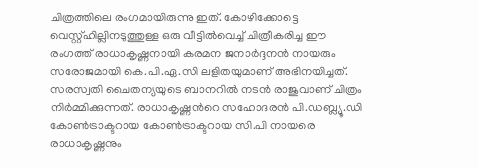ചിത്രത്തിലെ രംഗമായിരുന്നു ഇത്. കോഴിക്കോട്ടെ വെസ്റ്റ്ഹില്ലിനടുത്തുള്ള ഒരു വീട്ടിൽവെച്ച് ചിത്രീകരിച്ച ഈ രംഗത്ത് രാധാകൃഷ്ണനായി കരമന ജനാർദ്ദനൻ നായരും സരോജമായി കെ.പി.ഏ.സി ലളിതയുമാണ് അഭിനയിച്ചത്. സരസ്വതി ചൈതന്യയുടെ ബാനറിൽ നടൻ രാജുവാണ് ചിത്രം നിർമ്മിക്കുന്നത്. രാധാകൃഷ്ണൻറെ സഹോദരൻ പി.ഡബ്ല്യൂ.ഡി കോൺട്രാക്ടറായ കോൺട്രാക്ടറായ സി.പി നായരെ രാധാകൃഷ്ണനും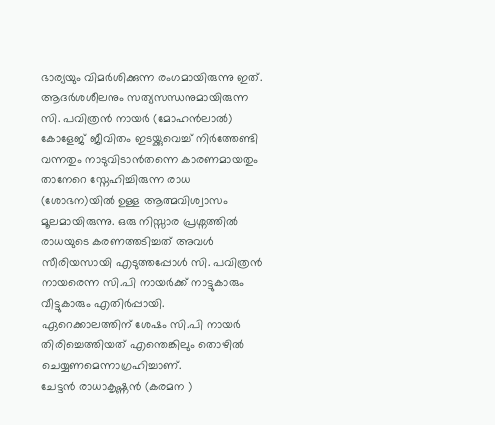ഭാര്യയും വിമർശിക്കുന്ന രംഗമായിരുന്നു ഇത്.
ആദർശശീലനും സത്യസന്ധനുമായിരുന്ന സി. പവിത്രൻ നായർ (മോഹൻലാൽ) കോളേജ് ജീവിതം ഇടയ്ക്കുവെച്ച് നിർത്തേണ്ടി വന്നതും നാടുവിടാൻതന്നെ കാരണമായതും താനേറെ സ്നേഹിച്ചിരുന്ന രാധ (ശോഭന)യിൽ ഉള്ള ആത്മവിശ്വാസം മൂലമായിരുന്നു. ഒരു നിസ്സാര പ്രശ്നത്തിൽ രാധയുടെ കരണത്തടിച്ചത് അവൾ സീരിയസായി എടുത്തപ്പോൾ സി. പവിത്രൻ നായരെന്ന സി.പി നായർക്ക് നാട്ടുകാരും വീട്ടുകാരും എതിർപ്പായി.
ഏറെക്കാലത്തിന് ശേഷം സി.പി നായർ തിരിച്ചെത്തിയത് എന്തെങ്കിലും തൊഴിൽ ചെയ്യണമെന്നാഗ്രഹിച്ചാണ്.
ചേട്ടൻ രാധാകൃഷ്ണൻ (കരമന )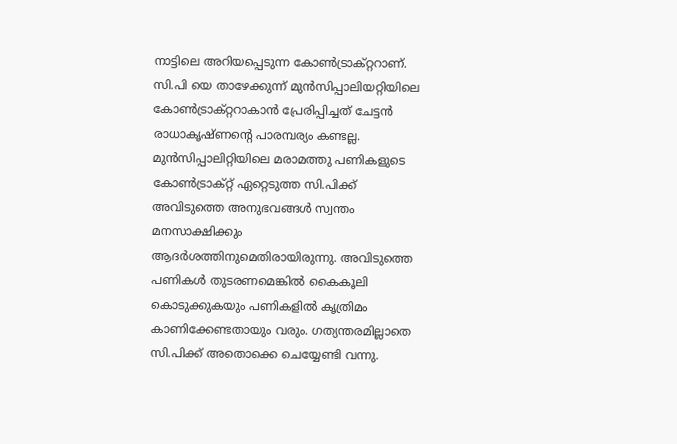നാട്ടിലെ അറിയപ്പെടുന്ന കോൺട്രാക്റ്ററാണ്. സി.പി യെ താഴേക്കുന്ന് മുൻസിപ്പാലിയറ്റിയിലെ കോൺട്രാക്റ്ററാകാൻ പ്രേരിപ്പിച്ചത് ചേട്ടൻ രാധാകൃഷ്ണന്റെ പാരമ്പര്യം കണ്ടല്ല.
മുൻസിപ്പാലിറ്റിയിലെ മരാമത്തു പണികളുടെ കോൺട്രാക്റ്റ് ഏറ്റെടുത്ത സി.പിക്ക് അവിടുത്തെ അനുഭവങ്ങൾ സ്വന്തം മനസാക്ഷിക്കും ആദർശത്തിനുമെതിരായിരുന്നു. അവിടുത്തെ പണികൾ തുടരണമെങ്കിൽ കൈകൂലി കൊടുക്കുകയും പണികളിൽ കൃത്രിമം കാണിക്കേണ്ടതായും വരും. ഗത്യന്തരമില്ലാതെ സി.പിക്ക് അതൊക്കെ ചെയ്യേണ്ടി വന്നു.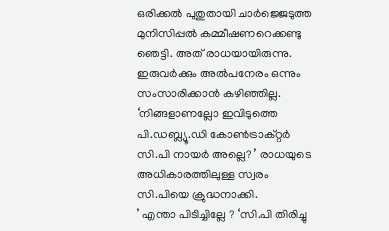ഒരിക്കൽ പുതുതായി ചാർജ്ജെടുത്ത മുനിസിപ്പൽ കമ്മീഷണറെക്കണ്ടു ഞെട്ടി. അത് രാധയായിരുന്നു. ഇരുവർക്കും അൽപനേരം ഒന്നും സംസാരിക്കാൻ കഴിഞ്ഞില്ല.
‘നിങ്ങളാണല്ലോ ഇവിടുത്തെ പി.ഡബ്ല്യൂ.ഡി കോൺട്രാക്റ്റർ സി.പി നായർ അല്ലെ? ’ രാധയുടെ അധികാരത്തിലുള്ള സ്വരം സി.പിയെ ക്രുദ്ധനാക്കി.
’ എന്താ പിടിച്ചില്ലേ ? ‘സി.പി തിരിച്ചു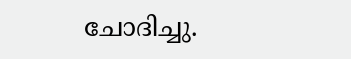ചോദിച്ചു.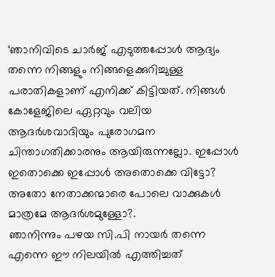‘ഞാനിവിടെ ചാർജ് എടുത്തപ്പോൾ ആദ്യം തന്നെ നിങ്ങളും നിങ്ങളെക്കുറിച്ചുള്ള പരാതികളാണ് എനിക്ക് കിട്ടിയത്. നിങ്ങൾ കോളേജിലെ ഏറ്റവും വലിയ ആദർശവാദിയും പുരോഗമന ചിന്താഗതിക്കാരനും ആയിരുന്നല്ലോ. ഇപ്പോൾ ഇതൊക്കെ ഇപ്പോൾ അതൊക്കെ വിട്ടോ? അതോ നേതാക്കന്മാരെ പോലെ വാക്കുകൾ മാത്രമേ ആദർശമുള്ളോ?.
ഞാനിന്നും പഴയ സി.പി നായർ തന്നെ എന്നെ ഈ നിലയിൽ എത്തിച്ചത്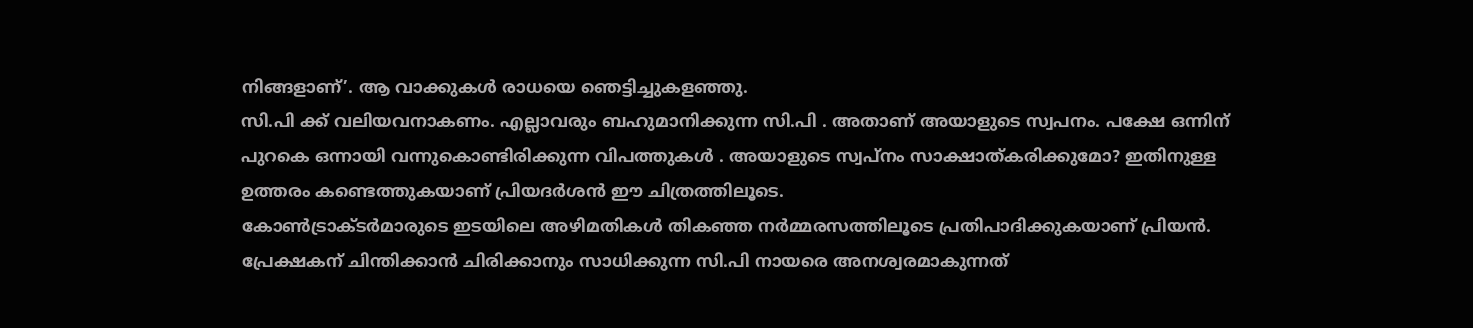നിങ്ങളാണ്’. ആ വാക്കുകൾ രാധയെ ഞെട്ടിച്ചുകളഞ്ഞു.
സി.പി ക്ക് വലിയവനാകണം. എല്ലാവരും ബഹുമാനിക്കുന്ന സി.പി . അതാണ് അയാളുടെ സ്വപനം. പക്ഷേ ഒന്നിന് പുറകെ ഒന്നായി വന്നുകൊണ്ടിരിക്കുന്ന വിപത്തുകൾ . അയാളുടെ സ്വപ്നം സാക്ഷാത്കരിക്കുമോ? ഇതിനുള്ള ഉത്തരം കണ്ടെത്തുകയാണ് പ്രിയദർശൻ ഈ ചിത്രത്തിലൂടെ.
കോൺട്രാക്ടർമാരുടെ ഇടയിലെ അഴിമതികൾ തികഞ്ഞ നർമ്മരസത്തിലൂടെ പ്രതിപാദിക്കുകയാണ് പ്രിയൻ.
പ്രേക്ഷകന് ചിന്തിക്കാൻ ചിരിക്കാനും സാധിക്കുന്ന സി.പി നായരെ അനശ്വരമാകുന്നത്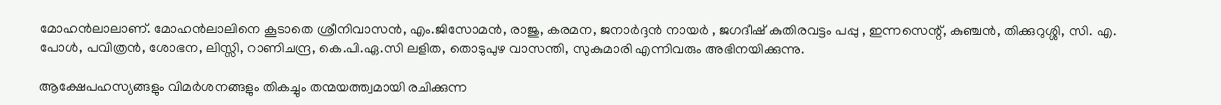മോഹൻലാലാണ്. മോഹൻലാലിനെ കൂടാതെ ശ്രീനിവാസൻ, എം.ജിസോമൻ, രാജു, കരമന, ജനാർദ്ദൻ നായർ , ജഗദീഷ് കുതിരവട്ടം പപ്പു , ഇന്നസെന്റ്, കുഞ്ചൻ, തിക്കുറുശ്ശി, സി. എ. പോൾ, പവിത്രൻ, ശോഭന, ലിസ്സി, റാണിചന്ദ്ര, കെ.പി.ഏ.സി ലളിത, തൊടുപുഴ വാസന്തി, സുകുമാരി എന്നിവരും അഭിനയിക്കുന്നു.

ആക്ഷേപഹസ്യങ്ങളും വിമർശനങ്ങളും തികച്ചും തന്മയത്ത്വമായി രചിക്കുന്ന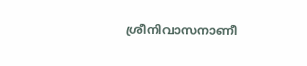ശ്രീനിവാസനാണീ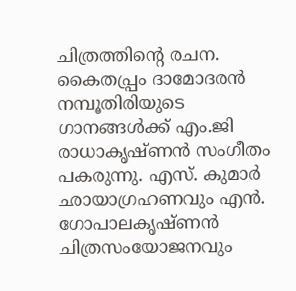ചിത്രത്തിന്റെ രചന. കൈതപ്പ്രം ദാമോദരൻ നമ്പൂതിരിയുടെ ഗാനങ്ങൾക്ക് എം.ജി രാധാകൃഷ്ണൻ സംഗീതം പകരുന്നു. എസ്. കുമാർ ഛായാഗ്രഹണവും എൻ. ഗോപാലകൃഷ്ണൻ ചിത്രസംയോജനവും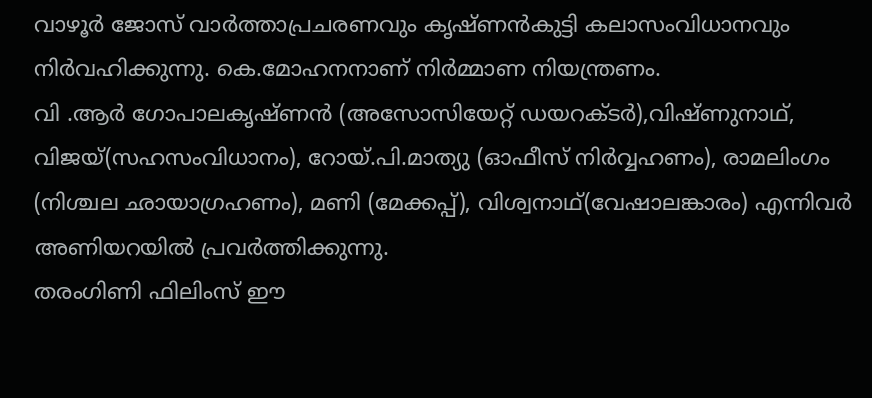വാഴൂർ ജോസ് വാർത്താപ്രചരണവും കൃഷ്ണൻകുട്ടി കലാസംവിധാനവും നിർവഹിക്കുന്നു. കെ.മോഹനനാണ് നിർമ്മാണ നിയന്ത്രണം.
വി .ആർ ഗോപാലകൃഷ്ണൻ (അസോസിയേറ്റ് ഡയറക്ടർ),വിഷ്ണുനാഥ്, വിജയ്(സഹസംവിധാനം), റോയ്.പി.മാത്യു (ഓഫീസ് നിർവ്വഹണം), രാമലിംഗം (നിശ്ചല ഛായാഗ്രഹണം), മണി (മേക്കപ്പ്), വിശ്വനാഥ്(വേഷാലങ്കാരം) എന്നിവർ അണിയറയിൽ പ്രവർത്തിക്കുന്നു.
തരംഗിണി ഫിലിംസ് ഈ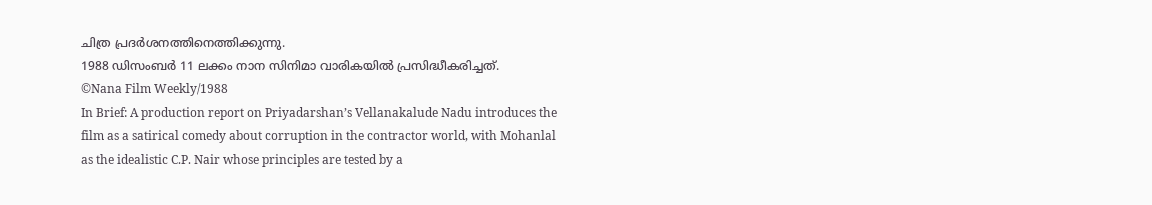ചിത്ര പ്രദർശനത്തിനെത്തിക്കുന്നു.
1988 ഡിസംബർ 11 ലക്കം നാന സിനിമാ വാരികയിൽ പ്രസിദ്ധീകരിച്ചത്.
©Nana Film Weekly/1988
In Brief: A production report on Priyadarshan’s Vellanakalude Nadu introduces the film as a satirical comedy about corruption in the contractor world, with Mohanlal as the idealistic C.P. Nair whose principles are tested by a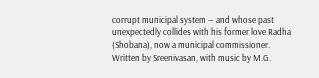corrupt municipal system — and whose past unexpectedly collides with his former love Radha (Shobana), now a municipal commissioner. Written by Sreenivasan, with music by M.G.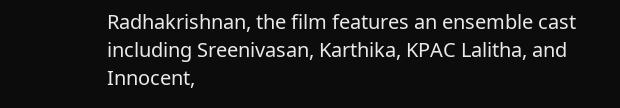Radhakrishnan, the film features an ensemble cast including Sreenivasan, Karthika, KPAC Lalitha, and Innocent,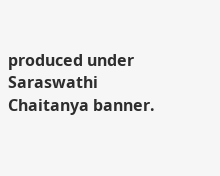produced under Saraswathi Chaitanya banner.